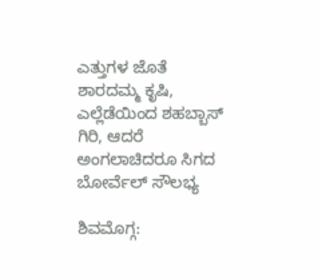ಎತ್ತುಗಳ ಜೊತೆ ಶಾರದಮ್ಮ ಕೃಷಿ, ಎಲ್ಲೆಡೆಯಿಂದ ಶಹಬ್ಬಾಸ್ ಗಿರಿ, ಆದರೆ ಅಂಗಲಾಚಿದರೂ ಸಿಗದ ಬೋರ್ವೆಲ್ ಸೌಲಭ್ಯ

ಶಿವಮೊಗ್ಗ: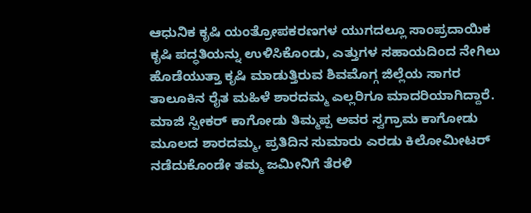ಆಧುನಿಕ ಕೃಷಿ ಯಂತ್ರೋಪಕರಣಗಳ ಯುಗದಲ್ಲೂ ಸಾಂಪ್ರದಾಯಿಕ ಕೃಷಿ ಪದ್ಧತಿಯನ್ನು ಉಳಿಸಿಕೊಂಡು, ಎತ್ತುಗಳ ಸಹಾಯದಿಂದ ನೇಗಿಲು ಹೊಡೆಯುತ್ತಾ ಕೃಷಿ ಮಾಡುತ್ತಿರುವ ಶಿವಮೊಗ್ಗ ಜಿಲ್ಲೆಯ ಸಾಗರ ತಾಲೂಕಿನ ರೈತ ಮಹಿಳೆ ಶಾರದಮ್ಮ ಎಲ್ಲರಿಗೂ ಮಾದರಿಯಾಗಿದ್ದಾರೆ.
ಮಾಜಿ ಸ್ಪೀಕರ್ ಕಾಗೋಡು ತಿಮ್ಮಪ್ಪ ಅವರ ಸ್ವಗ್ರಾಮ ಕಾಗೋಡು ಮೂಲದ ಶಾರದಮ್ಮ, ಪ್ರತಿದಿನ ಸುಮಾರು ಎರಡು ಕಿಲೋಮೀಟರ್ ನಡೆದುಕೊಂಡೇ ತಮ್ಮ ಜಮೀನಿಗೆ ತೆರಳಿ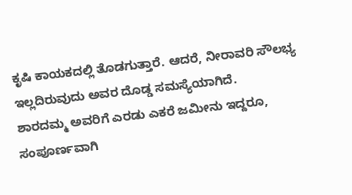ಕೃಷಿ ಕಾಯಕದಲ್ಲಿ ತೊಡಗುತ್ತಾರೆ. ಆದರೆ, ನೀರಾವರಿ ಸೌಲಭ್ಯ ಇಲ್ಲದಿರುವುದು ಅವರ ದೊಡ್ಡ ಸಮಸ್ಯೆಯಾಗಿದೆ.
ಶಾರದಮ್ಮ ಅವರಿಗೆ ಎರಡು ಎಕರೆ ಜಮೀನು ಇದ್ದರೂ, ಸಂಪೂರ್ಣವಾಗಿ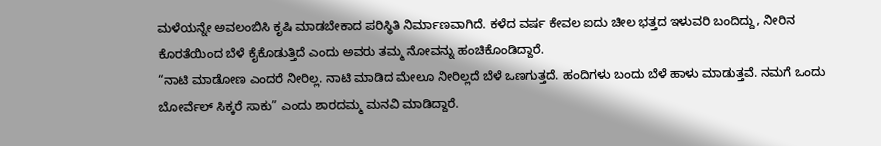ಮಳೆಯನ್ನೇ ಅವಲಂಬಿಸಿ ಕೃಷಿ ಮಾಡಬೇಕಾದ ಪರಿಸ್ಥಿತಿ ನಿರ್ಮಾಣವಾಗಿದೆ. ಕಳೆದ ವರ್ಷ ಕೇವಲ ಐದು ಚೀಲ ಭತ್ತದ ಇಳುವರಿ ಬಂದಿದ್ದು, ನೀರಿನ ಕೊರತೆಯಿಂದ ಬೆಳೆ ಕೈಕೊಡುತ್ತಿದೆ ಎಂದು ಅವರು ತಮ್ಮ ನೋವನ್ನು ಹಂಚಿಕೊಂಡಿದ್ದಾರೆ.
“ನಾಟಿ ಮಾಡೋಣ ಎಂದರೆ ನೀರಿಲ್ಲ. ನಾಟಿ ಮಾಡಿದ ಮೇಲೂ ನೀರಿಲ್ಲದೆ ಬೆಳೆ ಒಣಗುತ್ತದೆ. ಹಂದಿಗಳು ಬಂದು ಬೆಳೆ ಹಾಳು ಮಾಡುತ್ತವೆ. ನಮಗೆ ಒಂದು ಬೋರ್ವೆಲ್ ಸಿಕ್ಕರೆ ಸಾಕು” ಎಂದು ಶಾರದಮ್ಮ ಮನವಿ ಮಾಡಿದ್ದಾರೆ.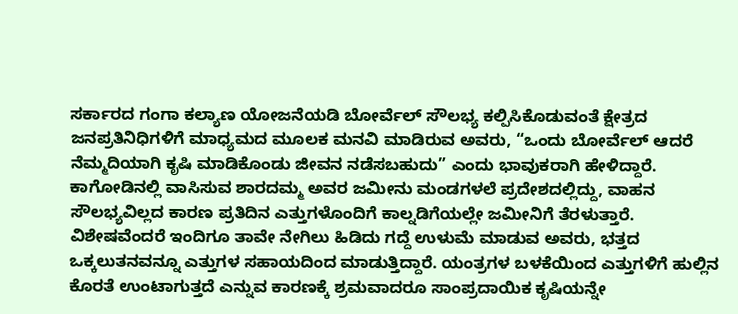ಸರ್ಕಾರದ ಗಂಗಾ ಕಲ್ಯಾಣ ಯೋಜನೆಯಡಿ ಬೋರ್ವೆಲ್ ಸೌಲಭ್ಯ ಕಲ್ಪಿಸಿಕೊಡುವಂತೆ ಕ್ಷೇತ್ರದ ಜನಪ್ರತಿನಿಧಿಗಳಿಗೆ ಮಾಧ್ಯಮದ ಮೂಲಕ ಮನವಿ ಮಾಡಿರುವ ಅವರು, “ಒಂದು ಬೋರ್ವೆಲ್ ಆದರೆ ನೆಮ್ಮದಿಯಾಗಿ ಕೃಷಿ ಮಾಡಿಕೊಂಡು ಜೀವನ ನಡೆಸಬಹುದು” ಎಂದು ಭಾವುಕರಾಗಿ ಹೇಳಿದ್ದಾರೆ.
ಕಾಗೋಡಿನಲ್ಲಿ ವಾಸಿಸುವ ಶಾರದಮ್ಮ ಅವರ ಜಮೀನು ಮಂಡಗಳಲೆ ಪ್ರದೇಶದಲ್ಲಿದ್ದು, ವಾಹನ ಸೌಲಭ್ಯವಿಲ್ಲದ ಕಾರಣ ಪ್ರತಿದಿನ ಎತ್ತುಗಳೊಂದಿಗೆ ಕಾಲ್ನಡಿಗೆಯಲ್ಲೇ ಜಮೀನಿಗೆ ತೆರಳುತ್ತಾರೆ.
ವಿಶೇಷವೆಂದರೆ ಇಂದಿಗೂ ತಾವೇ ನೇಗಿಲು ಹಿಡಿದು ಗದ್ದೆ ಉಳುಮೆ ಮಾಡುವ ಅವರು, ಭತ್ತದ ಒಕ್ಕಲುತನವನ್ನೂ ಎತ್ತುಗಳ ಸಹಾಯದಿಂದ ಮಾಡುತ್ತಿದ್ದಾರೆ. ಯಂತ್ರಗಳ ಬಳಕೆಯಿಂದ ಎತ್ತುಗಳಿಗೆ ಹುಲ್ಲಿನ ಕೊರತೆ ಉಂಟಾಗುತ್ತದೆ ಎನ್ನುವ ಕಾರಣಕ್ಕೆ ಶ್ರಮವಾದರೂ ಸಾಂಪ್ರದಾಯಿಕ ಕೃಷಿಯನ್ನೇ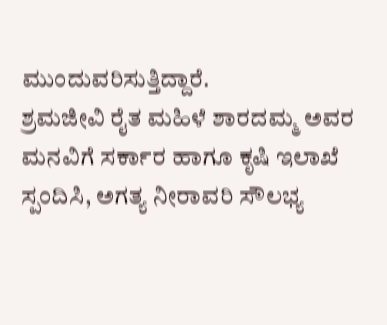ಮುಂದುವರಿಸುತ್ತಿದ್ದಾರೆ.
ಶ್ರಮಜೀವಿ ರೈತ ಮಹಿಳೆ ಶಾರದಮ್ಮ ಅವರ ಮನವಿಗೆ ಸರ್ಕಾರ ಹಾಗೂ ಕೃಷಿ ಇಲಾಖೆ ಸ್ಪಂದಿಸಿ, ಅಗತ್ಯ ನೀರಾವರಿ ಸೌಲಭ್ಯ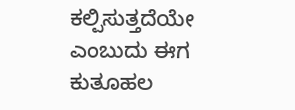ಕಲ್ಪಿಸುತ್ತದೆಯೇ ಎಂಬುದು ಈಗ ಕುತೂಹಲ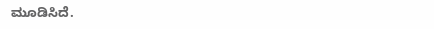ಮೂಡಿಸಿದೆ.